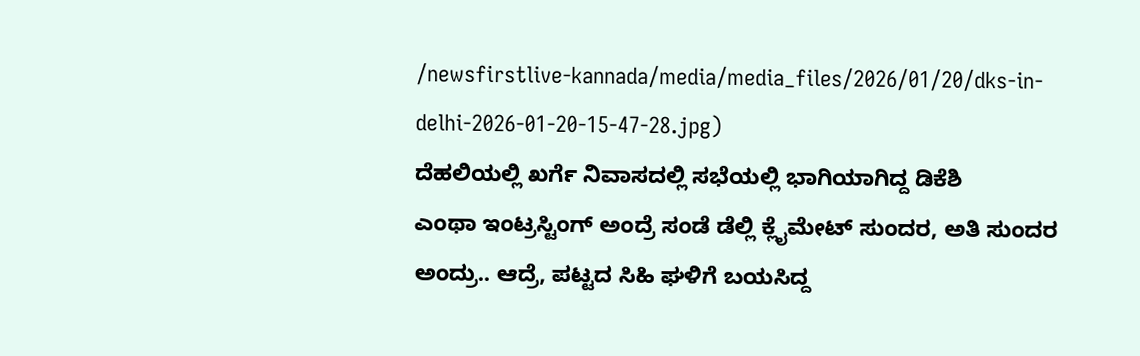/newsfirstlive-kannada/media/media_files/2026/01/20/dks-in-delhi-2026-01-20-15-47-28.jpg)
ದೆಹಲಿಯಲ್ಲಿ ಖರ್ಗೆ ನಿವಾಸದಲ್ಲಿ ಸಭೆಯಲ್ಲಿ ಭಾಗಿಯಾಗಿದ್ದ ಡಿಕೆಶಿ
ಎಂಥಾ ಇಂಟ್ರಸ್ಟಿಂಗ್ ಅಂದ್ರೆ ಸಂಡೆ ಡೆಲ್ಲಿ ಕ್ಲೈಮೇಟ್ ಸುಂದರ, ಅತಿ ಸುಂದರ ಅಂದ್ರು.. ಆದ್ರೆ, ಪಟ್ಟದ ಸಿಹಿ ಘಳಿಗೆ ಬಯಸಿದ್ದ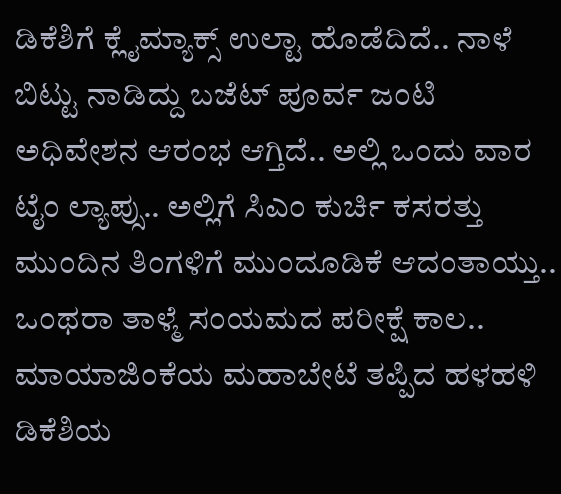ಡಿಕೆಶಿಗೆ ಕ್ಲೈಮ್ಯಾಕ್ಸ್ ಉಲ್ಟಾ ಹೊಡೆದಿದೆ.. ನಾಳೆ ಬಿಟ್ಟು ನಾಡಿದ್ದು ಬಜೆಟ್ ಪೂರ್ವ ಜಂಟಿ ಅಧಿವೇಶನ ಆರಂಭ ಆಗ್ತಿದೆ.. ಅಲ್ಲಿ ಒಂದು ವಾರ ಟೈಂ ಲ್ಯಾಪ್ಸು.. ಅಲ್ಲಿಗೆ ಸಿಎಂ ಕುರ್ಚಿ ಕಸರತ್ತು ಮುಂದಿನ ತಿಂಗಳಿಗೆ ಮುಂದೂಡಿಕೆ ಆದಂತಾಯ್ತು.. ಒಂಥರಾ ತಾಳ್ಮೆ ಸಂಯಮದ ಪರೀಕ್ಷೆ ಕಾಲ..
ಮಾಯಾಜಿಂಕೆಯ ಮಹಾಬೇಟೆ ತಪ್ಪಿದ ಹಳಹಳಿ ಡಿಕೆಶಿಯ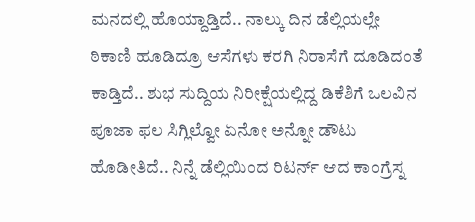ಮನದಲ್ಲಿ ಹೊಯ್ದಾಡ್ತಿದೆ.. ನಾಲ್ಕು ದಿನ ಡೆಲ್ಲಿಯಲ್ಲೇ ಠಿಕಾಣಿ ಹೂಡಿದ್ರೂ ಆಸೆಗಳು ಕರಗಿ ನಿರಾಸೆಗೆ ದೂಡಿದಂತೆ ಕಾಡ್ತಿದೆ.. ಶುಭ ಸುದ್ದಿಯ ನಿರೀಕ್ಷೆಯಲ್ಲಿದ್ದ ಡಿಕೆಶಿಗೆ ಒಲವಿನ ಪೂಜಾ ಫಲ ಸಿಗ್ಲಿಲ್ವೋ ಏನೋ ಅನ್ನೋ ಡೌಟು ಹೊಡೀತಿದೆ.. ನಿನ್ನೆ ಡೆಲ್ಲಿಯಿಂದ ರಿಟರ್ನ್ ಆದ ಕಾಂಗ್ರೆಸ್ನ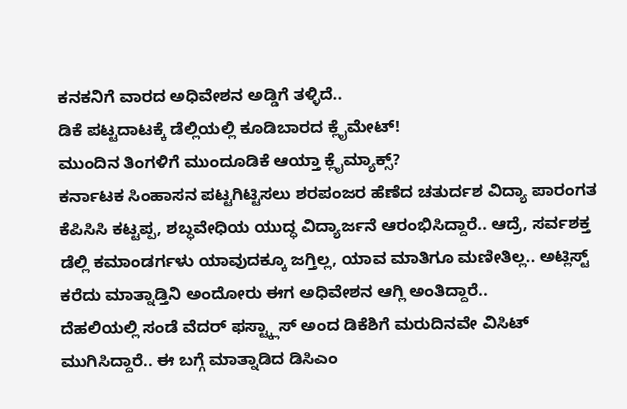ಕನಕನಿಗೆ ವಾರದ ಅಧಿವೇಶನ ಅಡ್ಡಿಗೆ ತಳ್ಳಿದೆ..
ಡಿಕೆ ಪಟ್ಟದಾಟಕ್ಕೆ ಡೆಲ್ಲಿಯಲ್ಲಿ ಕೂಡಿಬಾರದ ಕ್ಲೈಮೇಟ್!
ಮುಂದಿನ ತಿಂಗಳಿಗೆ ಮುಂದೂಡಿಕೆ ಆಯ್ತಾ ಕ್ಲೈಮ್ಯಾಕ್ಸ್?
ಕರ್ನಾಟಕ ಸಿಂಹಾಸನ ಪಟ್ಟಗಿಟ್ಟಿಸಲು ಶರಪಂಜರ ಹೆಣೆದ ಚತುರ್ದಶ ವಿದ್ಯಾ ಪಾರಂಗತ ಕೆಪಿಸಿಸಿ ಕಟ್ಟಪ್ಪ, ಶಬ್ಧವೇಧಿಯ ಯುದ್ಧ ವಿದ್ಯಾರ್ಜನೆ ಆರಂಭಿಸಿದ್ದಾರೆ.. ಆದ್ರೆ, ಸರ್ವಶಕ್ತ ಡೆಲ್ಲಿ ಕಮಾಂಡರ್ಗಳು ಯಾವುದಕ್ಕೂ ಜಗ್ತಿಲ್ಲ, ಯಾವ ಮಾತಿಗೂ ಮಣೀತಿಲ್ಲ.. ಅಟ್ಲಿಸ್ಟ್ ಕರೆದು ಮಾತ್ನಾಡ್ತಿನಿ ಅಂದೋರು ಈಗ ಅಧಿವೇಶನ ಆಗ್ಲಿ ಅಂತಿದ್ದಾರೆ..
ದೆಹಲಿಯಲ್ಲಿ ಸಂಡೆ ವೆದರ್ ಫಸ್ಟ್ಕ್ಲಾಸ್ ಅಂದ ಡಿಕೆಶಿಗೆ ಮರುದಿನವೇ ವಿಸಿಟ್ ಮುಗಿಸಿದ್ದಾರೆ.. ಈ ಬಗ್ಗೆ ಮಾತ್ನಾಡಿದ ಡಿಸಿಎಂ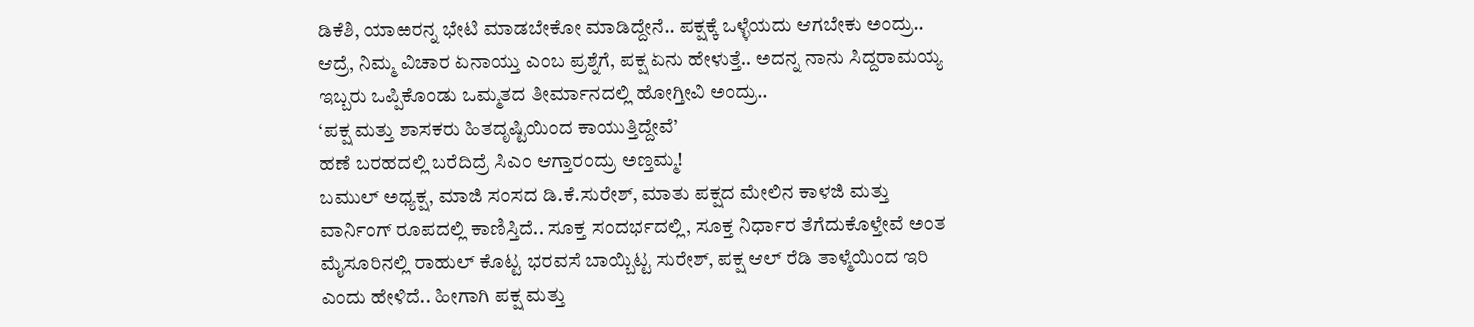ಡಿಕೆಶಿ, ಯಾಱರನ್ನ ಭೇಟಿ ಮಾಡಬೇಕೋ ಮಾಡಿದ್ದೇನೆ.. ಪಕ್ಷಕ್ಕೆ ಒಳ್ಳೆಯದು ಆಗಬೇಕು ಅಂದ್ರು.. ಆದ್ರೆ, ನಿಮ್ಮ ವಿಚಾರ ಏನಾಯ್ತು ಎಂಬ ಪ್ರಶ್ನೆಗೆ, ಪಕ್ಷ ಏನು ಹೇಳುತ್ತೆ.. ಅದನ್ನ ನಾನು ಸಿದ್ದರಾಮಯ್ಯ ಇಬ್ಬರು ಒಪ್ಪಿಕೊಂಡು ಒಮ್ಮತದ ತೀರ್ಮಾನದಲ್ಲಿ ಹೋಗ್ತೀವಿ ಅಂದ್ರು..
‘ಪಕ್ಷ ಮತ್ತು ಶಾಸಕರು ಹಿತದೃಷ್ಟಿಯಿಂದ ಕಾಯುತ್ತಿದ್ದೇವೆ’
ಹಣೆ ಬರಹದಲ್ಲಿ ಬರೆದಿದ್ರೆ ಸಿಎಂ ಆಗ್ತಾರಂದ್ರು ಅಣ್ತಮ್ಮ!
ಬಮುಲ್ ಅಧ್ಯಕ್ಷ, ಮಾಜಿ ಸಂಸದ ಡಿ.ಕೆ.ಸುರೇಶ್, ಮಾತು ಪಕ್ಷದ ಮೇಲಿನ ಕಾಳಜಿ ಮತ್ತು ವಾರ್ನಿಂಗ್ ರೂಪದಲ್ಲಿ ಕಾಣಿಸ್ತಿದೆ.. ಸೂಕ್ತ ಸಂದರ್ಭದಲ್ಲಿ, ಸೂಕ್ತ ನಿರ್ಧಾರ ತೆಗೆದುಕೊಳ್ತೇವೆ ಅಂತ ಮೈಸೂರಿನಲ್ಲಿ ರಾಹುಲ್ ಕೊಟ್ಟ ಭರವಸೆ ಬಾಯ್ಬಿಟ್ಟ ಸುರೇಶ್, ಪಕ್ಷ ಆಲ್ ರೆಡಿ ತಾಳ್ಮೆಯಿಂದ ಇರಿ ಎಂದು ಹೇಳಿದೆ.. ಹೀಗಾಗಿ ಪಕ್ಷ ಮತ್ತು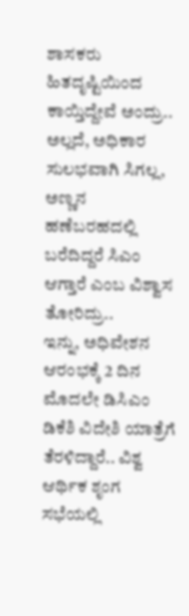ಶಾಸಕರು ಹಿತದೃಷ್ಟಿಯಿಂದ ಕಾಯ್ತಿದ್ದೇವೆ ಅಂದ್ರು.. ಅಲ್ಲದೆ, ಅಧಿಕಾರ ಸುಲಭವಾಗಿ ಸಿಗಲ್ಲ, ಅಣ್ಣನ ಹಣೆಬರಹದಲ್ಲಿ ಬರೆದಿದ್ದರೆ ಸಿಎಂ ಆಗ್ತಾರೆ ಎಂಬ ವಿಶ್ವಾಸ ತೋರಿದ್ರು..
ಇನ್ನು, ಅಧಿವೇಶನ ಆರಂಭಕ್ಕೆ 2 ದಿನ ಮೊದಲೇ ಡಿಸಿಎಂ ಡಿಕೆಶಿ ವಿದೇಶಿ ಯಾತ್ರೆಗೆ ತೆರಳಿದ್ದಾರೆ.. ವಿಶ್ವ ಆರ್ಥಿಕ ಶೃಂಗ ಸಭೆಯಲ್ಲಿ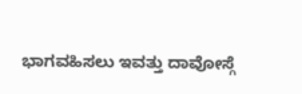ಭಾಗವಹಿಸಲು ಇವತ್ತು ದಾವೋಸ್ಗೆ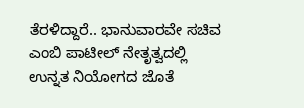ತೆರಳಿದ್ದಾರೆ.. ಭಾನುವಾರವೇ ಸಚಿವ ಎಂಬಿ ಪಾಟೀಲ್ ನೇತೃತ್ವದಲ್ಲಿ ಉನ್ನತ ನಿಯೋಗದ ಜೊತೆ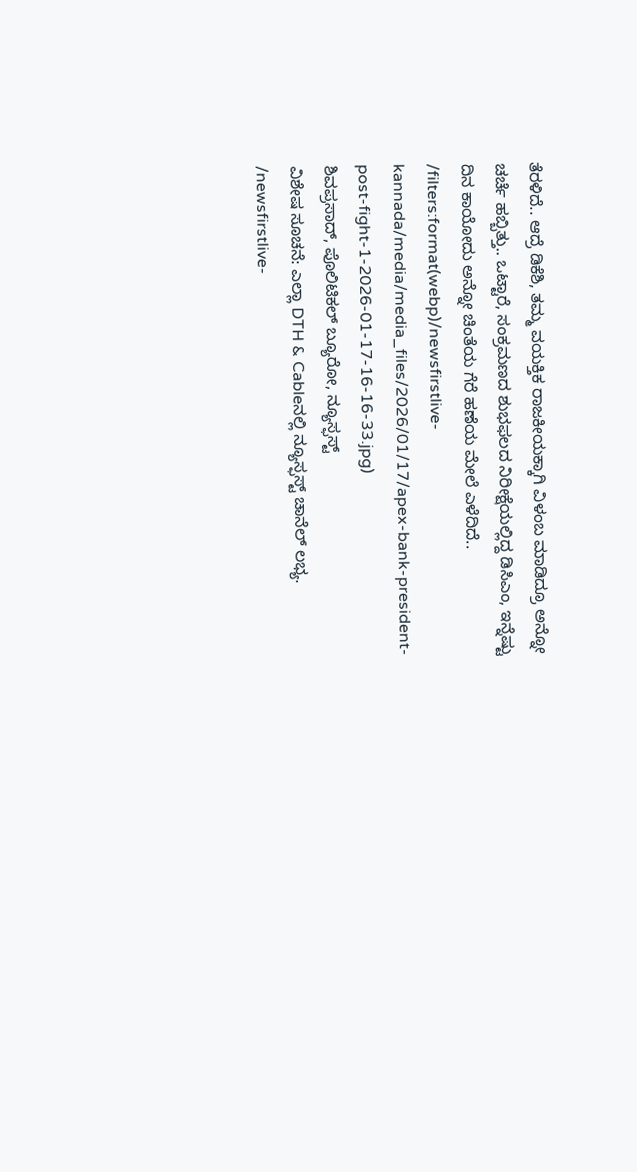ತೆರಳಿದೆ.. ಆದ್ರೆ ಡಿಕೆಶಿ, ತಮ್ಮ ವಯಕ್ತಿಕ ರಾಜಕೀಯಕ್ಕಾಗಿ ವಿಳಂಬ ಮಾಡಿದ್ರೂ ಅನ್ನೋ ಚರ್ಚೆ ಹಬ್ಬಿತ್ತು.. ಒಟ್ಟಾರೆ, ಸಂಕ್ರಮಣದ ಶುಭಫಲದ ನಿರೀಕ್ಷೆಯಲ್ಲಿದ್ದ ಡಿಸಿಎಂ, ಇನ್ನೆಷ್ಟು ದಿನ ಕಾಯೋದು ಅನ್ನೋ ಚಿಂತೆಯ ಗೆರೆ ಹಣೆಯ ಮೇಲೆ ಎಳೆದಿದೆ..
/filters:format(webp)/newsfirstlive-kannada/media/media_files/2026/01/17/apex-bank-president-post-fight-1-2026-01-17-16-16-33.jpg)
ಶಿವಪ್ರಸಾದ್, ಪೊಲಿಟಿಕಲ್ ಬ್ಯೂರೋ, ನ್ಯೂಸ್ಫಸ್ಟ್
ವಿಶೇಷ ಸೂಚನೆ: ಎಲ್ಲಾ DTH & Cableನಲ್ಲಿ ನ್ಯೂಸ್ಫಸ್ಟ್ ಚಾನೆಲ್ ಲಭ್ಯ.
/newsfirstlive-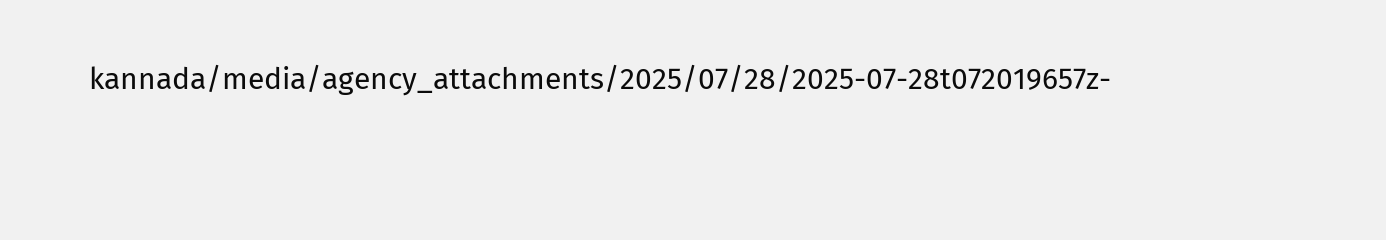kannada/media/agency_attachments/2025/07/28/2025-07-28t072019657z-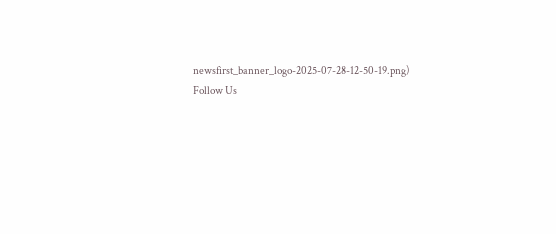newsfirst_banner_logo-2025-07-28-12-50-19.png)
Follow Us